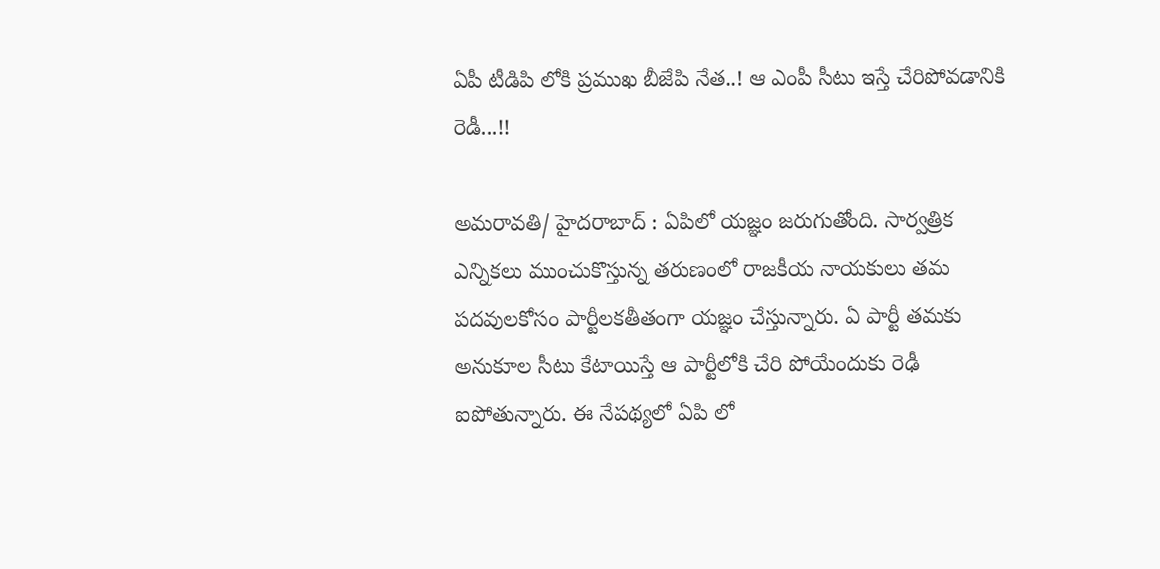ఏపీ టీడిపి లోకి ప్ర‌ముఖ బీజేపి నేత‌..! ఆ ఎంపీ సీటు ఇస్తే చేరిపోవ‌డానికి రెడీ...!!

అమ‌రావ‌తి/ హైద‌రాబాద్ : ఏపిలో య‌జ్ఞం జ‌రుగుతోంది. సార్వ‌త్రిక ఎన్నిక‌లు ముంచుకొస్తున్న త‌రుణంలో రాజ‌కీయ నాయ‌కులు త‌మ ప‌ద‌వుల‌కోసం పార్టీల‌క‌తీతంగా య‌జ్ఞం చేస్తున్నారు. ఏ పార్టీ త‌మ‌కు అనుకూల సీటు కేటాయిస్తే ఆ పార్టీలోకి చేరి పోయేందుకు రెఢీ ఐపోతున్నారు. ఈ నేప‌థ్య‌లో ఏపి లో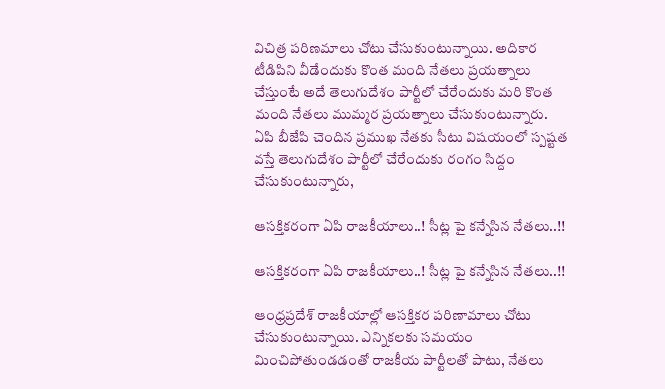విచిత్ర ప‌రిణ‌మాలు చోటు చేసుకుంటున్నాయి. అదికార టీడిపిని వీడేందుకు కొంత మంది నేత‌లు ప్ర‌య‌త్నాలు చేస్తుంటే అదే తెలుగుదేశం పార్టీలో చేరేందుకు మ‌రి కొంత మంది నేత‌లు ముమ్మ‌ర ప్ర‌య‌త్నాలు చేసుకుంటున్నారు. ఏపి బీజేపి చెందిన ప్ర‌ముఖ నేతకు సీటు విష‌యంలో స్ప‌ష్ట‌త వ‌స్తే తెలుగుదేశం పార్టీలో చేరేందుకు రంగం సిద్దం చేసుకుంటున్నారు,

ఆస‌క్తిక‌రంగా ఏపి రాజ‌కీయాలు..! సీట్ల పై క‌న్నేసిన నేత‌లు..!!

ఆస‌క్తిక‌రంగా ఏపి రాజ‌కీయాలు..! సీట్ల పై క‌న్నేసిన నేత‌లు..!!

ఆంధ్రప్రదేశ్ రాజకీయాల్లో ఆసక్తికర పరిణామాలు చోటు చేసుకుంటున్నాయి. ఎన్నికలకు సమయం మించిపోతుండడంతో రాజకీయ పార్టీలతో పాటు, నేతలు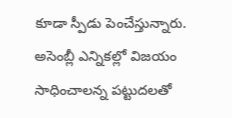కూడా స్పీడు పెంచేస్తున్నారు. అసెంబ్లీ ఎన్నికల్లో విజయం సాధించాలన్న పట్టుదలతో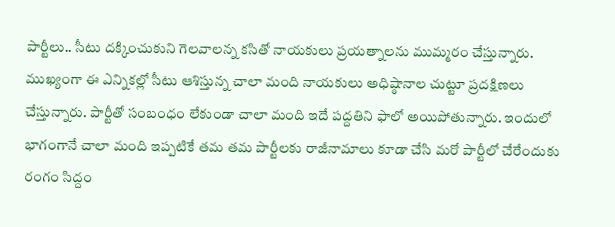పార్టీలు.. సీటు దక్కించుకుని గెలవాలన్న కసితో నాయకులు ప్రయత్నాలను ముమ్మరం చేస్తున్నారు. ముఖ్యంగా ఈ ఎన్నికల్లో సీటు ఆశిస్తున్న చాలా మంది నాయకులు అధిష్ఠానాల చుట్టూ ప్రదక్షిణలు చేస్తున్నారు. పార్టీతో సంబంధం లేకుండా చాలా మంది ఇదే పద్దతిని ఫాలో అయిపోతున్నారు. ఇందులో భాగంగానే చాలా మంది ఇప్పటికే తమ తమ పార్టీలకు రాజీనామాలు కూడా చేసి మ‌రో పార్టీలో చేరేందుకు రంగం సిద్దం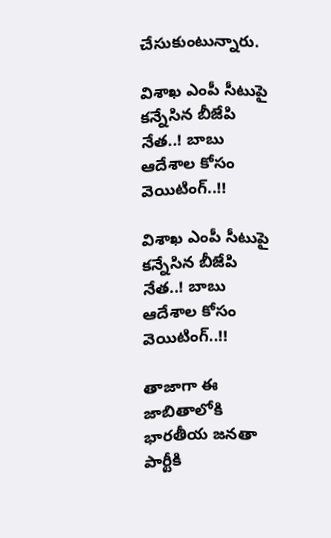చేసుకుంటున్నారు.

విశాఖ ఎంపీ సీటుపై క‌న్నేసిన బీజేపి నేత‌..! బాబు ఆదేశాల కోసం వెయిటింగ్..!!

విశాఖ ఎంపీ సీటుపై క‌న్నేసిన బీజేపి నేత‌..! బాబు ఆదేశాల కోసం వెయిటింగ్..!!

తాజాగా ఈ జాబితాలోకి భారతీయ జనతా పార్టీకి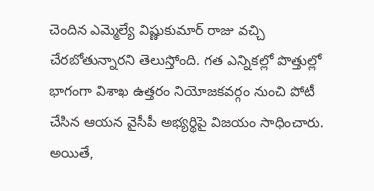చెందిన ఎమ్మెల్యే విష్ణుకుమార్ రాజు వచ్చి చేరబోతున్నారని తెలుస్తోంది. గత ఎన్నికల్లో పొత్తుల్లో భాగంగా విశాఖ ఉత్తరం నియోజకవర్గం నుంచి పోటీ చేసిన ఆయన వైసీపీ అభ్యర్థిపై విజయం సాధించారు. అయితే,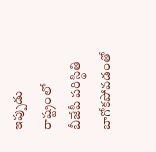ఇప్పుడు రాష్ట్రంలో బీజేపీ పరిస్థితి బాగోకపోవడంతో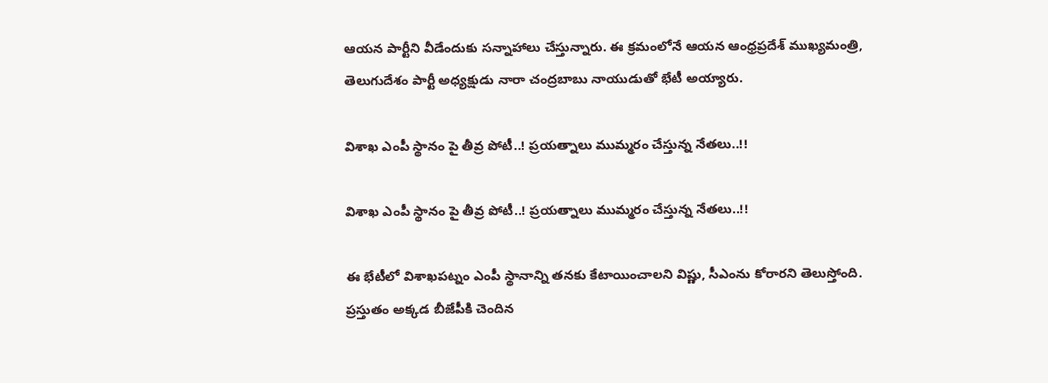ఆయన పార్టీని వీడేందుకు సన్నాహాలు చేస్తున్నారు. ఈ క్రమంలోనే ఆయన ఆంధ్రప్రదేశ్ ముఖ్యమంత్రి, తెలుగుదేశం పార్టీ అధ్యక్షుడు నారా చంద్రబాబు నాయుడుతో భేటీ అయ్యారు.

విశాఖ ఎంపీ స్థానం పై తీవ్ర పోటీ..! ప్ర‌య‌త్నాలు ముమ్మ‌రం చేస్తున్న నేత‌లు..!!

విశాఖ ఎంపీ స్థానం పై తీవ్ర పోటీ..! ప్ర‌య‌త్నాలు ముమ్మ‌రం చేస్తున్న నేత‌లు..!!

ఈ భేటీలో విశాఖపట్నం ఎంపీ స్థానాన్ని తనకు కేటాయించాలని విష్ణు, సీఎంను కోరారని తెలుస్తోంది. ప్రస్తుతం అక్కడ బీజేపీకి చెందిన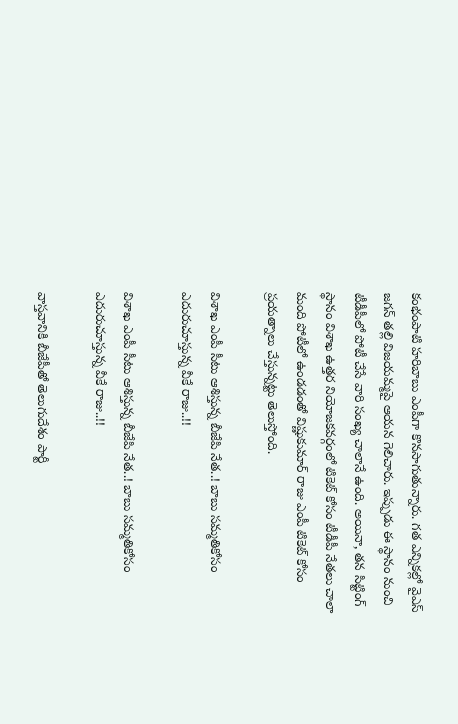కంభంపాటి హరిబాబు ఎంపీగా కొనసాగుతున్నారు. గత ఎన్నికల్లో వైఎస్ జగన్ తల్లి విజయమ్మపై ఆయన గెలిచారు. ఇప్పుడు ఈ స్థానం నుంచి టీడీపీలో పోటీ చేసే వారి సంఖ్య చాలానే ఉంది. అయినా, తన సిట్టింగ్ స్థానం విశాఖ ఉత్తర నియోజకవర్గంలో టికెట్ కోసం టీడీపీ నేతలు చాలా మంది పోటీలో ఉండడంతో విష్ణుకుమార్ రాజు ఎంపీ టికెట్ కోసం ప్రయత్నాలు చేస్తున్నట్టు తెలుస్తోంది.

విశాఖ ఎంపీ సీటు ఆశిస్తున్న బీజేపి నేత‌..! బాబు స‌మ్మ‌తికోసం ఎదురుచూస్తున్న వీకే రాజు..!!

విశాఖ ఎంపీ సీటు ఆశిస్తున్న బీజేపి నేత‌..! బాబు స‌మ్మ‌తికోసం ఎదురుచూస్తున్న వీకే రాజు..!!

వాస్తవానికి బీజేపీతో తెలుగుదేశం పార్టీ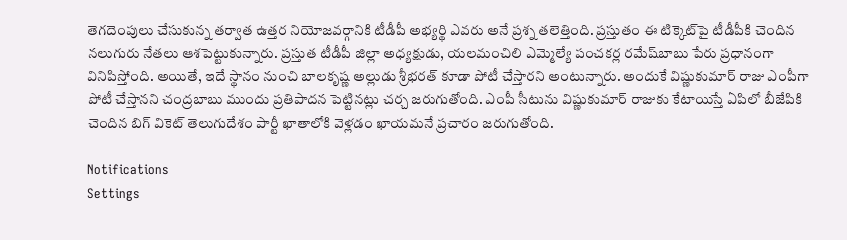తెగదెంపులు చేసుకున్న తర్వాత ఉత్తర నియోజవర్గానికి టీడీపీ అభ్యర్థి ఎవరు అనే ప్రశ్న తలెత్తింది. ప్రస్తుతం ఈ టిక్కెట్‌పై టీడీపీకి చెందిన నలుగురు నేతలు ఆశపెట్టుకున్నారు. ప్రస్తుత టీడీపీ జిల్లా అధ్యక్షుడు, యలమంచిలి ఎమ్మెల్యే పంచకర్ల రమేష్‌బాబు పేరు ప్రధానంగా వినిపిస్తోంది. అయితే, ఇదే స్థానం నుంచి బాలకృష్ణ అల్లుడు శ్రీభరత్‌ కూడా పోటీ చేస్తారని అంటున్నారు. అందుకే విష్ణుకుమార్ రాజు ఎంపీగా పోటీ చేస్తానని చంద్రబాబు ముందు ప్రతిపాదన పెట్టినట్లు చ‌ర్చ జ‌రుగుతోంది. ఎంపీ సీటును విష్ణుకుమార్ రాజుకు కేటాయిస్తే ఏపిలో బీజేపికి చెందిన బిగ్ వికెట్ తెలుగుదేశం పార్టీ ఖాతాలోకి వెళ్ల‌డం ఖాయ‌మ‌నే ప్ర‌చారం జ‌రుగుతోంది.

Notifications
Settings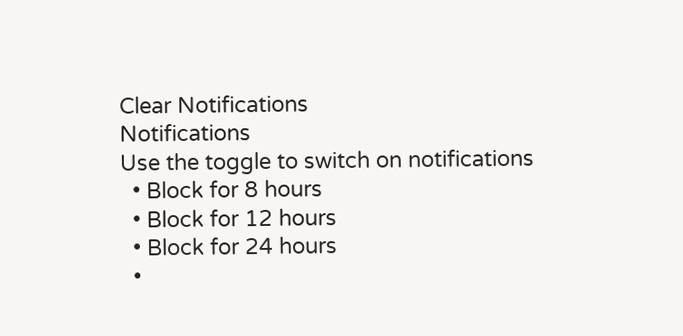Clear Notifications
Notifications
Use the toggle to switch on notifications
  • Block for 8 hours
  • Block for 12 hours
  • Block for 24 hours
  •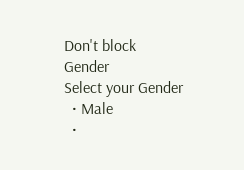Don't block
Gender
Select your Gender
  • Male
  •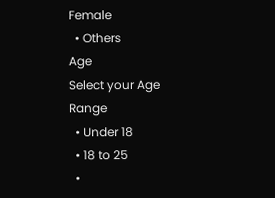Female
  • Others
Age
Select your Age Range
  • Under 18
  • 18 to 25
  •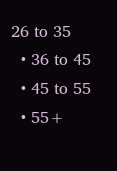26 to 35
  • 36 to 45
  • 45 to 55
  • 55+